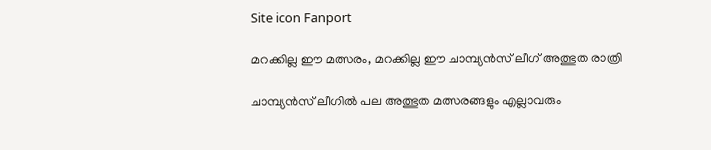Site icon Fanport

മറക്കില്ല ഈ മത്സരം, മറക്കില്ല ഈ ചാമ്പ്യൻസ് ലീഗ് അത്ഭുത രാത്രി

ചാമ്പ്യൻസ് ലീഗിൽ പല അത്ഭുത മത്സരങ്ങളും എല്ലാവരും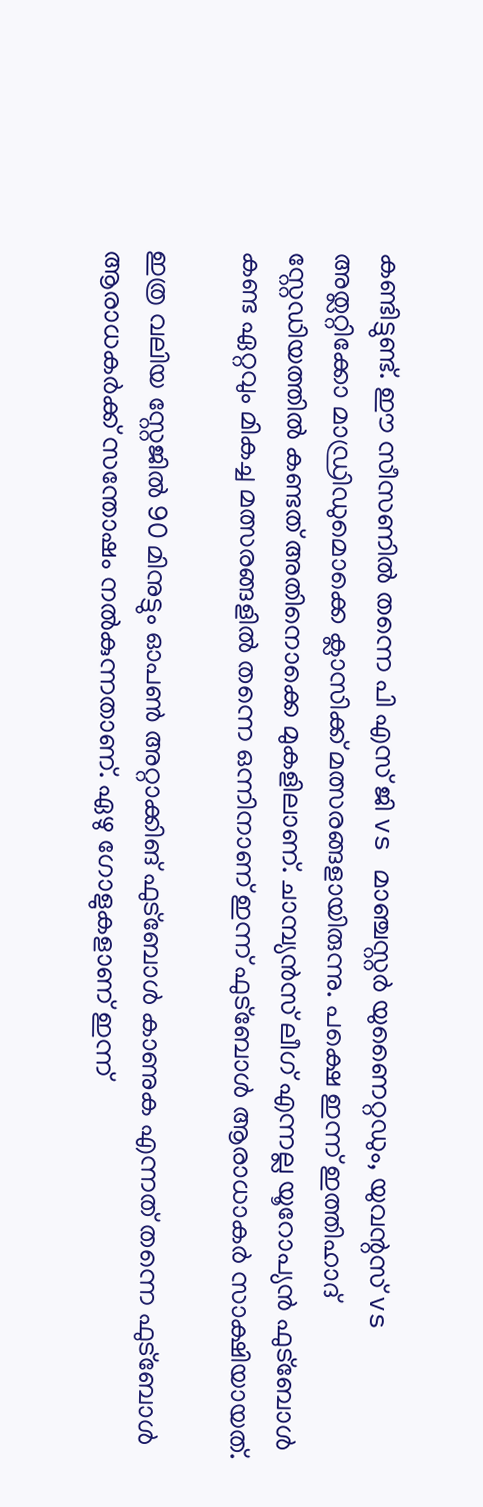കണ്ടിട്ടുണ്ട്. ഈ സീസണിൽ തന്നെ പി എസ് ജി vs മാഞ്ചസ്റ്റർ യുണൈറ്റഡും, യുവന്റസ് vs അത്ലറ്റിക്കോ മാഡ്രിഡുമൊക്കെ ക്ലാസിക്ക് മത്സരങ്ങളായിരുന്നു. പക്ഷെ ഇന്ന് ഇത്തിഹാദ് സ്റ്റേഡിയത്തിൽ കണ്ടത് അതിനൊക്കെ മുകളിലാണ്. ചാമ്പ്യൻസ് ലീഗ് എന്നല്ല യൂറോപ്യൻ ഫുട്ബോൾ കണ്ട ഏറ്റവും മികച്ച മത്സരങ്ങളിൽ തന്നെ ഒന്നിനാണ് ഇന്ന് ഫുട്ബോൾ ആരാധാകർ സാക്ഷിയായത്.

ഇത്ര വലിയ സ്റ്റേജിൽ 90 മിനുട്ടും ഓപൺ അറ്റാക്കിങ് ഫുട്ബോൾ കാണുക എന്നത് തന്നെ ഫുട്ബോൾ ആരാധകർക്ക് സന്തോഷം നൽകുന്നതാണ്. ഏഴു ഗോളുകളാണ് ഇന്ന്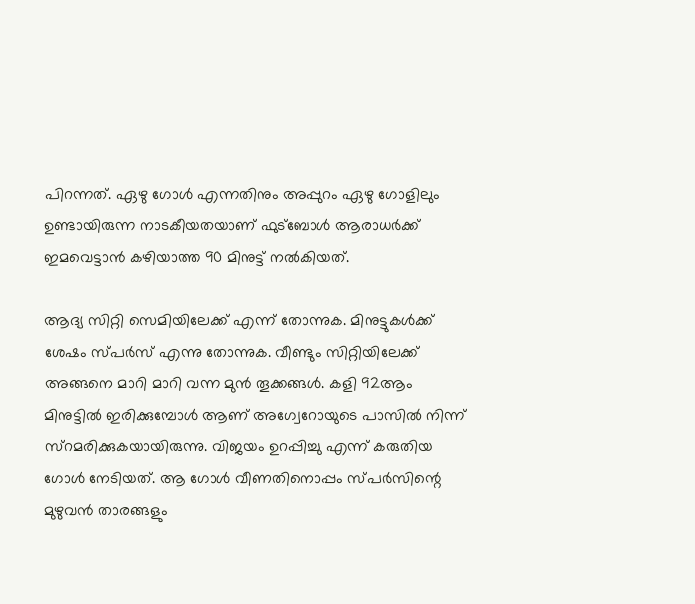പിറന്നത്. ഏഴു ഗോൾ എന്നതിനും അപ്പുറം ഏഴു ഗോളിലും ഉണ്ടായിരുന്ന നാടകീയതയാണ് ഫുട്ബോൾ ആരാധർക്ക് ഇമവെട്ടാൻ കഴിയാത്ത 90 മിനുട്ട് നൽകിയത്.

ആദ്യ സിറ്റി സെമിയിലേക്ക് എന്ന് തോന്നുക. മിനുട്ടുകൾക്ക് ശേഷം സ്പർസ് എന്നു തോന്നുക. വീണ്ടും സിറ്റിയിലേക്ക് അങ്ങനെ മാറി മാറി വന്ന മുൻ തൂക്കങ്ങൾ. കളി 92ആം മിനുട്ടിൽ ഇരിക്കുമ്പോൾ ആണ് അഗ്വേറോയുടെ പാസിൽ നിന്ന് സ്റമരിക്കുകയായിരുന്നു. വിജയം ഉറപ്പിച്ചു എന്ന് കരുതിയ ഗോൾ നേടിയത്. ആ ഗോൾ വീണതിനൊപ്പം സ്പർസിന്റെ മുഴുവൻ താരങ്ങളും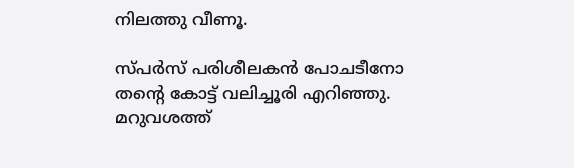നിലത്തു വീണൂ.

സ്പർസ് പരിശീലകൻ പോചടീനോ തന്റെ കോട്ട് വലിച്ചൂരി എറിഞ്ഞു. മറുവശത്ത്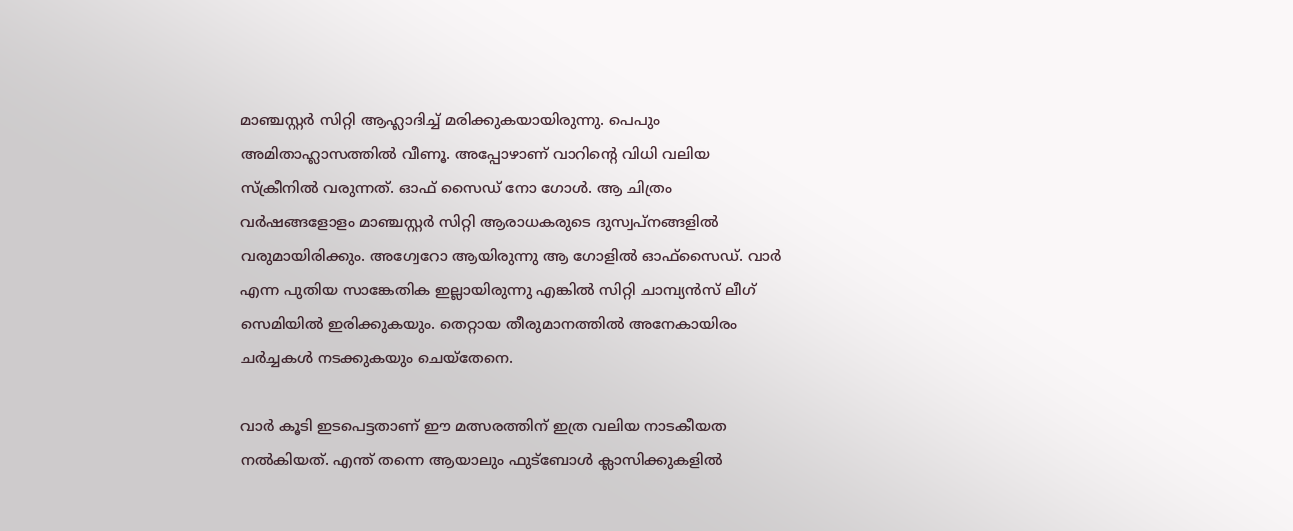മാഞ്ചസ്റ്റർ സിറ്റി ആഹ്ലാദിച്ച് മരിക്കുകയായിരുന്നു. പെപും അമിതാഹ്ലാസത്തിൽ വീണൂ. അപ്പോഴാണ് വാറിന്റെ വിധി വലിയ സ്ക്രീനിൽ വരുന്നത്. ഓഫ് സൈഡ് നോ ഗോൾ. ആ ചിത്രം വർഷങ്ങളോളം മാഞ്ചസ്റ്റർ സിറ്റി ആരാധകരുടെ ദുസ്വപ്നങ്ങളിൽ വരുമായിരിക്കും. അഗ്വേറോ ആയിരുന്നു ആ ഗോളിൽ ഓഫ്സൈഡ്. വാർ എന്ന പുതിയ സാങ്കേതിക ഇല്ലായിരുന്നു എങ്കിൽ സിറ്റി ചാമ്പ്യൻസ് ലീഗ് സെമിയിൽ ഇരിക്കുകയും. തെറ്റായ തീരുമാനത്തിൽ അനേകായിരം ചർച്ചകൾ നടക്കുകയും ചെയ്തേനെ.

വാർ കൂടി ഇടപെട്ടതാണ് ഈ മത്സരത്തിന് ഇത്ര വലിയ നാടകീയത നൽകിയത്. എന്ത് തന്നെ ആയാലും ഫുട്ബോൾ ക്ലാസിക്കുകളിൽ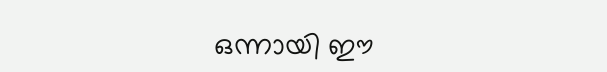ഒന്നായി ഈ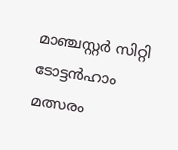മാഞ്ചസ്റ്റർ സിറ്റി ടോട്ടൻഹാം മത്സരം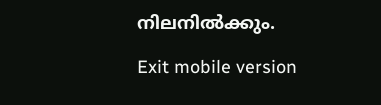നിലനിൽക്കും.

Exit mobile version